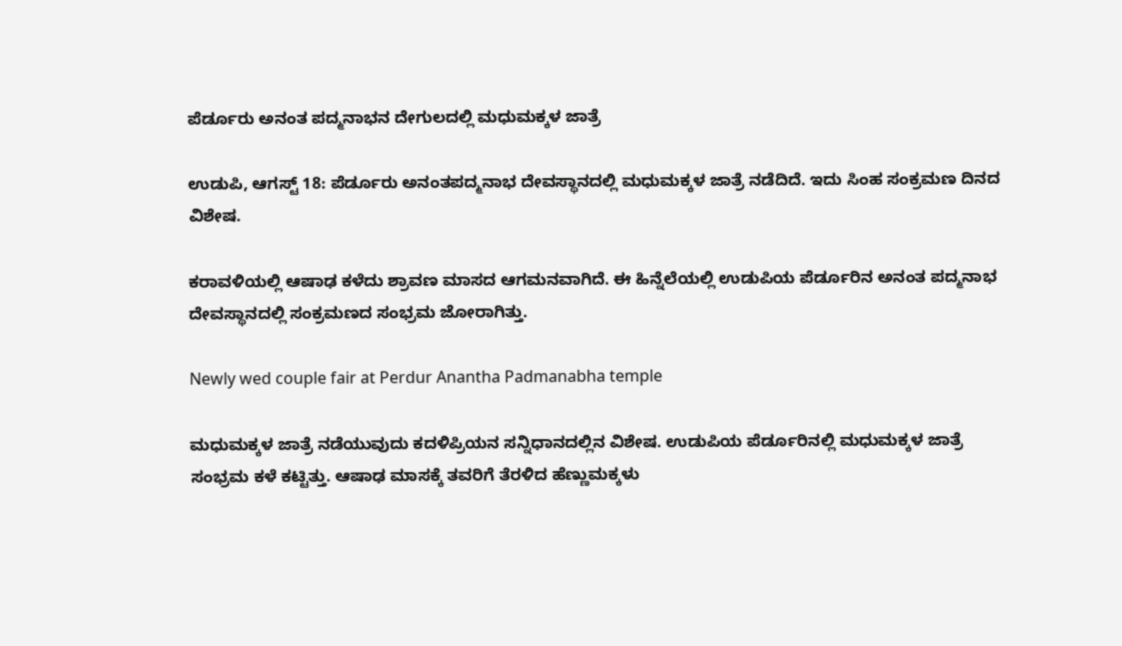ಪೆರ್ಡೂರು ಅನಂತ ಪದ್ಮನಾಭನ ದೇಗುಲದಲ್ಲಿ ಮಧುಮಕ್ಕಳ ಜಾತ್ರೆ

ಉಡುಪಿ, ಆಗಸ್ಟ್ 18: ಪೆರ್ಡೂರು ಅನಂತಪದ್ಮನಾಭ ದೇವಸ್ಥಾನದಲ್ಲಿ ಮಧುಮಕ್ಕಳ ಜಾತ್ರೆ ನಡೆದಿದೆ. ಇದು ಸಿಂಹ ಸಂಕ್ರಮಣ ದಿನದ ವಿಶೇಷ.

ಕರಾವಳಿಯಲ್ಲಿ ಆಷಾಢ ಕಳೆದು ಶ್ರಾವಣ ಮಾಸದ ಆಗಮನವಾಗಿದೆ. ಈ ಹಿನ್ನೆಲೆಯಲ್ಲಿ ಉಡುಪಿಯ ಪೆರ್ಡೂರಿನ ಅನಂತ ಪದ್ಮನಾಭ ದೇವಸ್ಥಾನದಲ್ಲಿ ಸಂಕ್ರಮಣದ ಸಂಭ್ರಮ ಜೋರಾಗಿತ್ತು.

Newly wed couple fair at Perdur Anantha Padmanabha temple

ಮಧುಮಕ್ಕಳ ಜಾತ್ರೆ ನಡೆಯುವುದು ಕದಳಿಪ್ರಿಯನ ಸನ್ನಿಧಾನದಲ್ಲಿನ ವಿಶೇಷ. ಉಡುಪಿಯ ಪೆರ್ಡೂರಿನಲ್ಲಿ ಮಧುಮಕ್ಕಳ ಜಾತ್ರೆ ಸಂಭ್ರಮ ಕಳೆ ಕಟ್ಟಿತ್ತು. ಆಷಾಢ ಮಾಸಕ್ಕೆ ತವರಿಗೆ ತೆರಳಿದ ಹೆಣ್ಣುಮಕ್ಕಳು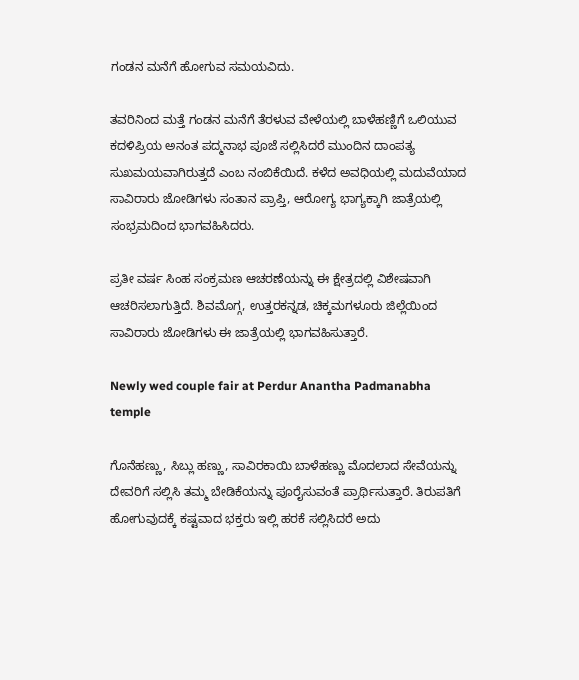ಗಂಡನ ಮನೆಗೆ ಹೋಗುವ ಸಮಯವಿದು.

ತವರಿನಿಂದ ಮತ್ತೆ ಗಂಡನ ಮನೆಗೆ ತೆರಳುವ ವೇಳೆಯಲ್ಲಿ ಬಾಳೆಹಣ್ಣಿಗೆ ಒಲಿಯುವ ಕದಳಿಪ್ರಿಯ ಅನಂತ ಪದ್ಮನಾಭ ಪೂಜೆ ಸಲ್ಲಿಸಿದರೆ ಮುಂದಿನ ದಾಂಪತ್ಯ ಸುಖಮಯವಾಗಿರುತ್ತದೆ ಎಂಬ ನಂಬಿಕೆಯಿದೆ. ಕಳೆದ ಅವಧಿಯಲ್ಲಿ ಮದುವೆಯಾದ ಸಾವಿರಾರು ಜೋಡಿಗಳು ಸಂತಾನ ಪ್ರಾಪ್ತಿ, ಆರೋಗ್ಯ ಭಾಗ್ಯಕ್ಕಾಗಿ ಜಾತ್ರೆಯಲ್ಲಿ ಸಂಭ್ರಮದಿಂದ ಭಾಗವಹಿಸಿದರು.

ಪ್ರತೀ ವರ್ಷ ಸಿಂಹ ಸಂಕ್ರಮಣ ಆಚರಣೆಯನ್ನು ಈ ಕ್ಷೇತ್ರದಲ್ಲಿ ವಿಶೇಷವಾಗಿ ಆಚರಿಸಲಾಗುತ್ತಿದೆ. ಶಿವಮೊಗ್ಗ, ಉತ್ತರಕನ್ನಡ, ಚಿಕ್ಕಮಗಳೂರು ಜಿಲ್ಲೆಯಿಂದ ಸಾವಿರಾರು ಜೋಡಿಗಳು ಈ ಜಾತ್ರೆಯಲ್ಲಿ ಭಾಗವಹಿಸುತ್ತಾರೆ.

Newly wed couple fair at Perdur Anantha Padmanabha temple

ಗೊನೆಹಣ್ಣು, ಸಿಬ್ಲು ಹಣ್ಣು, ಸಾವಿರಕಾಯಿ ಬಾಳೆಹಣ್ಣು ಮೊದಲಾದ ಸೇವೆಯನ್ನು ದೇವರಿಗೆ ಸಲ್ಲಿಸಿ ತಮ್ಮ ಬೇಡಿಕೆಯನ್ನು ಪೂರೈಸುವಂತೆ ಪ್ರಾರ್ಥಿಸುತ್ತಾರೆ. ತಿರುಪತಿಗೆ ಹೋಗುವುದಕ್ಕೆ ಕಷ್ಟವಾದ ಭಕ್ತರು ಇಲ್ಲಿ ಹರಕೆ ಸಲ್ಲಿಸಿದರೆ ಅದು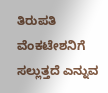ತಿರುಪತಿ ವೆಂಕಟೇಶನಿಗೆ ಸಲ್ಲುತ್ತದೆ ಎನ್ನುವ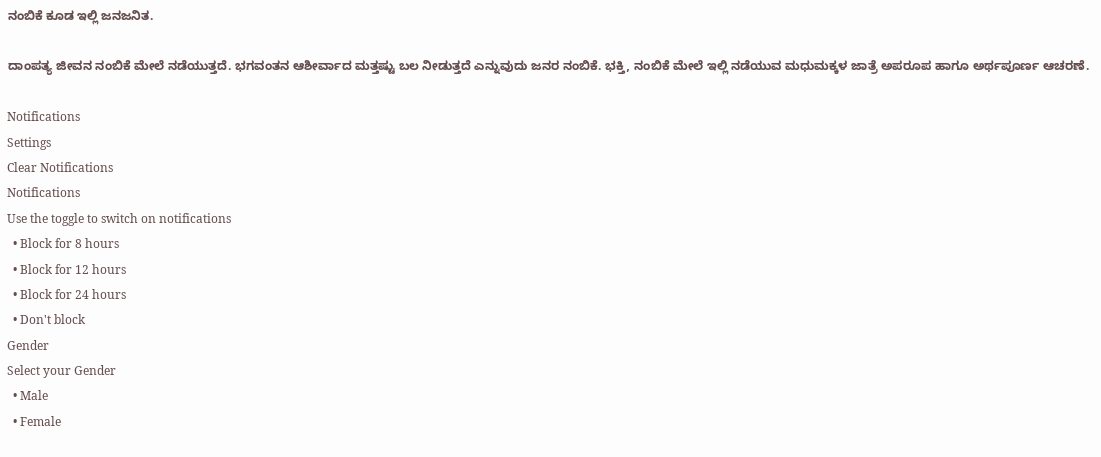ನಂಬಿಕೆ ಕೂಡ ಇಲ್ಲಿ ಜನಜನಿತ.

ದಾಂಪತ್ಯ ಜೀವನ ನಂಬಿಕೆ ಮೇಲೆ ನಡೆಯುತ್ತದೆ. ಭಗವಂತನ ಆಶೀರ್ವಾದ ಮತ್ತಷ್ಟು ಬಲ ನೀಡುತ್ತದೆ ಎನ್ನುವುದು ಜನರ ನಂಬಿಕೆ. ಭಕ್ತಿ, ನಂಬಿಕೆ ಮೇಲೆ ಇಲ್ಲಿ ನಡೆಯುವ ಮಧುಮಕ್ಕಳ ಜಾತ್ರೆ ಅಪರೂಪ ಹಾಗೂ ಅರ್ಥಪೂರ್ಣ ಆಚರಣೆ.

Notifications
Settings
Clear Notifications
Notifications
Use the toggle to switch on notifications
  • Block for 8 hours
  • Block for 12 hours
  • Block for 24 hours
  • Don't block
Gender
Select your Gender
  • Male
  • Female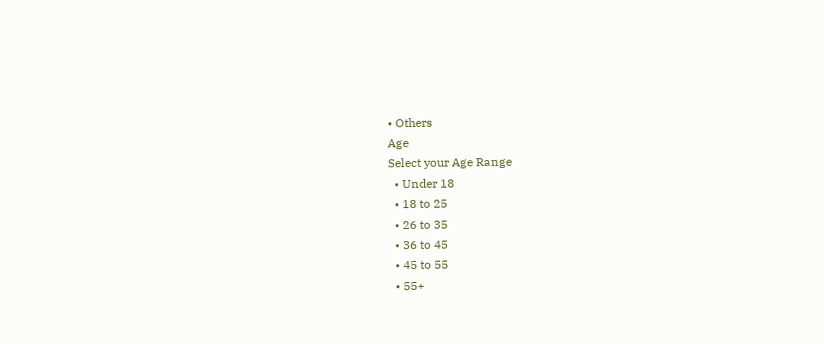• Others
Age
Select your Age Range
  • Under 18
  • 18 to 25
  • 26 to 35
  • 36 to 45
  • 45 to 55
  • 55+